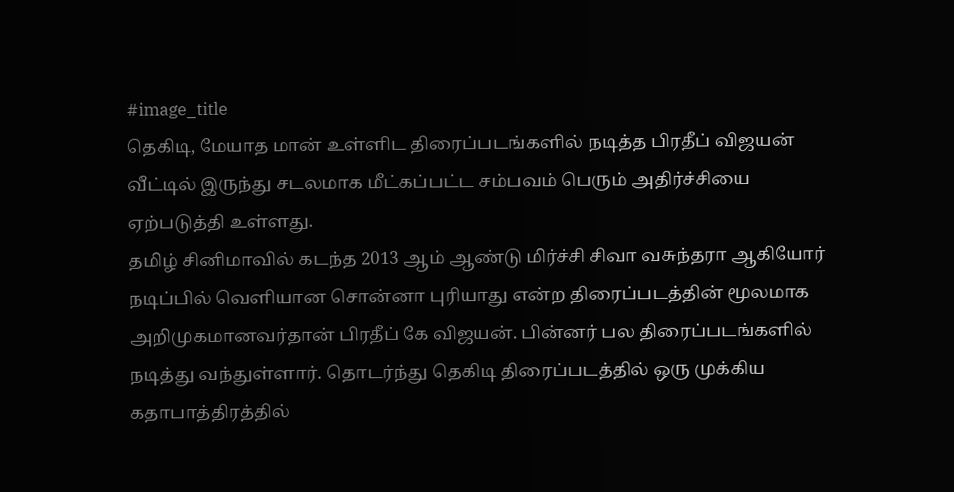#image_title
தெகிடி, மேயாத மான் உள்ளிட திரைப்படங்களில் நடித்த பிரதீப் விஜயன் வீட்டில் இருந்து சடலமாக மீட்கப்பட்ட சம்பவம் பெரும் அதிர்ச்சியை ஏற்படுத்தி உள்ளது.
தமிழ் சினிமாவில் கடந்த 2013 ஆம் ஆண்டு மிர்ச்சி சிவா வசுந்தரா ஆகியோர் நடிப்பில் வெளியான சொன்னா புரியாது என்ற திரைப்படத்தின் மூலமாக அறிமுகமானவர்தான் பிரதீப் கே விஜயன். பின்னர் பல திரைப்படங்களில் நடித்து வந்துள்ளார். தொடர்ந்து தெகிடி திரைப்படத்தில் ஒரு முக்கிய கதாபாத்திரத்தில்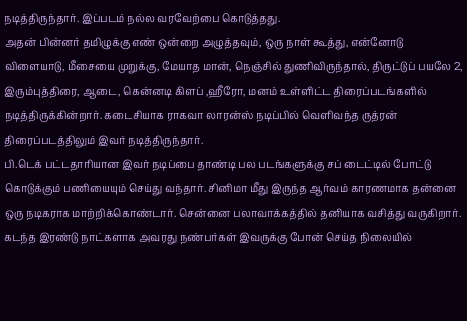நடித்திருந்தார். இப்படம் நல்ல வரவேற்பை கொடுத்தது.
அதன் பின்னர் தமிழுக்கு எண் ஒன்றை அழுத்தவும், ஒரு நாள் கூத்து, என்னோடு விளையாடு, மீசையை முறுக்கு, மேயாத மான், நெஞ்சில் துணிவிருந்தால், திருட்டுப் பயலே 2, இரும்புத்திரை, ஆடை, கென்னடி கிளப் ,ஹீரோ, மனம் உள்ளிட்ட திரைப்படங்களில் நடித்திருக்கின்றார். கடைசியாக ராகவா லாரன்ஸ் நடிப்பில் வெளிவந்த ருத்ரன் திரைப்படத்திலும் இவர் நடித்திருந்தார்.
பி.டெக் பட்டதாரியான இவர் நடிப்பை தாண்டி பல படங்களுக்கு சப் டைட்டில் போட்டு கொடுக்கும் பணியையும் செய்து வந்தார். சினிமா மீது இருந்த ஆர்வம் காரணமாக தன்னை ஒரு நடிகராக மாற்றிக்கொண்டார். சென்னை பலாவாக்கத்தில் தனியாக வசித்து வருகிறார். கடந்த இரண்டு நாட்களாக அவரது நண்பர்கள் இவருக்கு போன் செய்த நிலையில்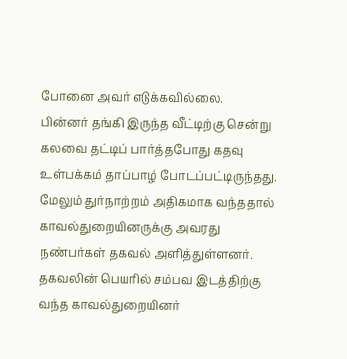போனை அவர் எடுக்கவில்லை.
பின்னர் தங்கி இருந்த வீட்டிற்கு சென்று கலவை தட்டிப் பார்த்தபோது கதவு உள்பக்கம் தாப்பாழ் போடப்பட்டிருந்தது. மேலும் துர்நாற்றம் அதிகமாக வந்ததால் காவல்துறையினருக்கு அவரது நண்பர்கள் தகவல் அளித்துள்ளனர். தகவலின் பெயரில் சம்பவ இடத்திற்கு வந்த காவல்துறையினர்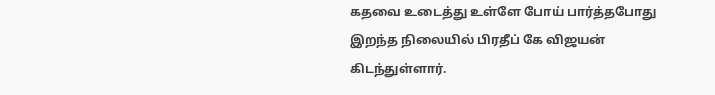கதவை உடைத்து உள்ளே போய் பார்த்தபோது இறந்த நிலையில் பிரதீப் கே விஜயன் கிடந்துள்ளார்.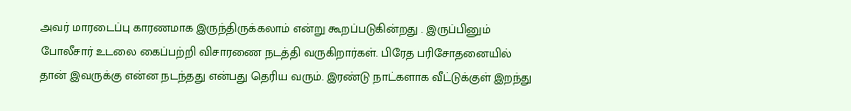அவர் மாரடைப்பு காரணமாக இருந்திருக்கலாம் என்று கூறப்படுகின்றது . இருப்பினும் போலீசார் உடலை கைப்பற்றி விசாரணை நடத்தி வருகிறார்கள். பிரேத பரிசோதனையில் தான் இவருக்கு என்ன நடந்தது என்பது தெரிய வரும். இரண்டு நாட்களாக வீட்டுக்குள் இறந்து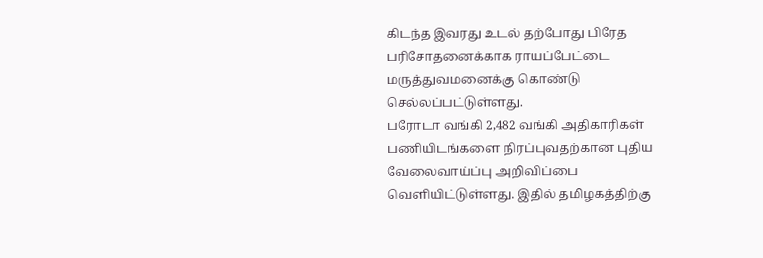கிடந்த இவரது உடல் தற்போது பிரேத பரிசோதனைக்காக ராயப்பேட்டை மருத்துவமனைக்கு கொண்டு செல்லப்பட்டுள்ளது.
பரோடா வங்கி 2,482 வங்கி அதிகாரிகள் பணியிடங்களை நிரப்புவதற்கான புதிய வேலைவாய்ப்பு அறிவிப்பை வெளியிட்டுள்ளது. இதில் தமிழகத்திற்கு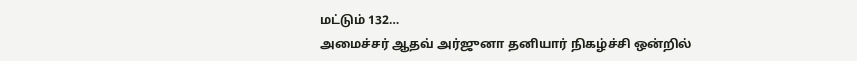மட்டும் 132…
அமைச்சர் ஆதவ் அர்ஜுனா தனியார் நிகழ்ச்சி ஒன்றில்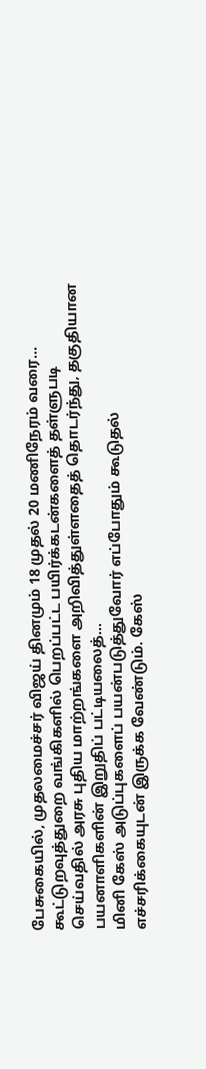பேசுகையில், முதலமைச்சர் விஜய் தினமும் 18 முதல் 20 மணிநேரம் வரை…
கூட்டுறவுத்துறை வங்கிகளில் பெறப்பட்ட பயிர்க்கடன்களைத் தள்ளுபடி செய்வதில் அரசு புதிய மாற்றங்களை அறிவித்துள்ளதைத் தொடர்ந்து, தகுதியான பயனாளிகளின் இறுதிப் பட்டியலைத்…
மினி கேஸ் அடுப்புகளைப் பயன்படுத்துவோர் எப்போதும் கூடுதல் எச்சரிக்கையுடன் இருக்க வேண்டும். கேஸ்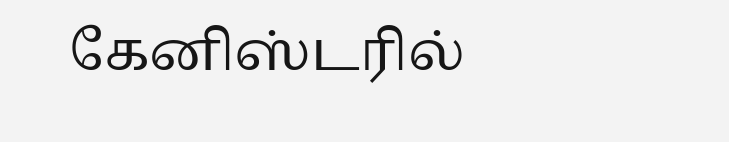கேனிஸ்டரில்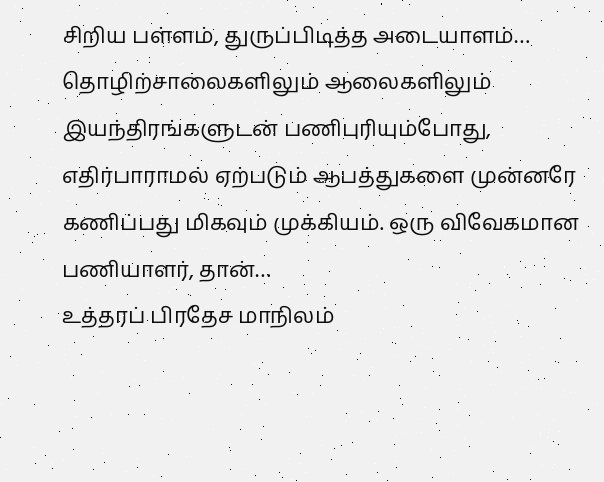சிறிய பள்ளம், துருப்பிடித்த அடையாளம்…
தொழிற்சாலைகளிலும் ஆலைகளிலும் இயந்திரங்களுடன் பணிபுரியும்போது, எதிர்பாராமல் ஏற்படும் ஆபத்துகளை முன்னரே கணிப்பது மிகவும் முக்கியம். ஒரு விவேகமான பணியாளர், தான்…
உத்தரப் பிரதேச மாநிலம்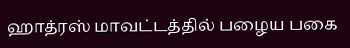ஹாத்ரஸ் மாவட்டத்தில் பழைய பகை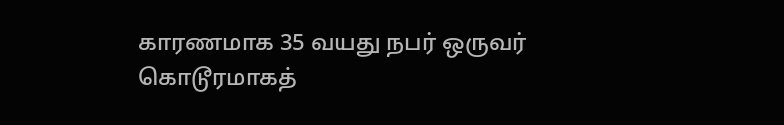காரணமாக 35 வயது நபர் ஒருவர் கொடூரமாகத்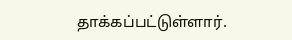தாக்கப்பட்டுள்ளார்.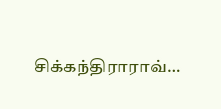சிக்கந்திராராவ்…